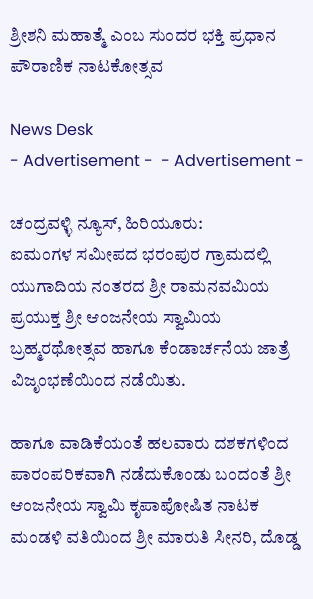ಶ್ರೀಶನಿ ಮಹಾತ್ಮೆ ಎಂಬ ಸುಂದರ ಭಕ್ತಿ ಪ್ರಧಾನ ಪೌರಾಣಿಕ ನಾಟಕೋತ್ಸವ

News Desk
- Advertisement -  - Advertisement -

ಚಂದ್ರವಳ್ಳಿ ನ್ಯೂಸ್, ಹಿರಿಯೂರು:
ಐಮಂಗಳ ಸಮೀಪದ ಭರಂಪುರ ಗ್ರಾಮದಲ್ಲಿ ಯುಗಾದಿಯ ನಂತರದ ಶ್ರೀ ರಾಮನವಮಿಯ ಪ್ರಯುಕ್ತ ಶ್ರೀ ಆಂಜನೇಯ ಸ್ವಾಮಿಯ ಬ್ರಹ್ಮರಥೋತ್ಸವ ಹಾಗೂ ಕೆಂಡಾರ್ಚನೆಯ ಜಾತ್ರೆ ವಿಜೃಂಭಣೆಯಿಂದ ನಡೆಯಿತು.

ಹಾಗೂ ವಾಡಿಕೆಯಂತೆ ಹಲವಾರು ದಶಕಗಳಿಂದ ಪಾರಂಪರಿಕವಾಗಿ ನಡೆದುಕೊಂಡು ಬಂದಂತೆ ಶ್ರೀ ಆಂಜನೇಯ ಸ್ವಾಮಿ ಕೃಪಾಪೋಷಿತ ನಾಟಕ ಮಂಡಳಿ ವತಿಯಿಂದ ಶ್ರೀ ಮಾರುತಿ ಸೀನರಿ, ದೊಡ್ಡ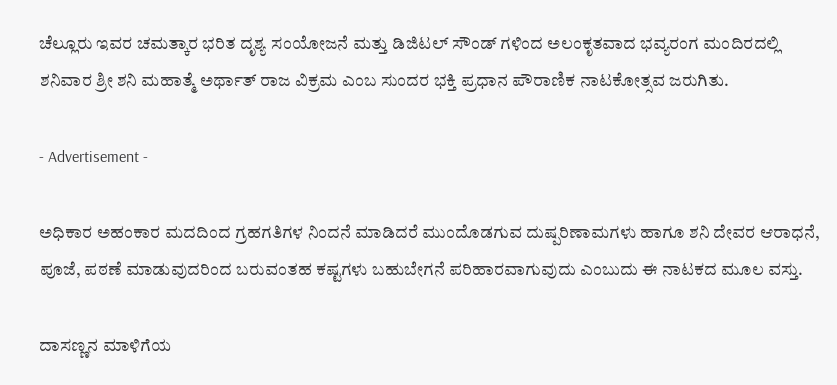ಚೆಲ್ಲೂರು ಇವರ ಚಮತ್ಕಾರ ಭರಿತ ದೃಶ್ಯ ಸಂಯೋಜನೆ ಮತ್ತು ಡಿಜಿಟಲ್ ಸೌಂಡ್ ಗಳಿಂದ ಅಲಂಕೃತವಾದ ಭವ್ಯರಂಗ ಮಂದಿರದಲ್ಲಿ ಶನಿವಾರ ಶ್ರೀ ಶನಿ ಮಹಾತ್ಮೆ ಅರ್ಥಾತ್ ರಾಜ ವಿಕ್ರಮ ಎಂಬ ಸುಂದರ ಭಕ್ತಿ ಪ್ರಧಾನ ಪೌರಾಣಿಕ ನಾಟಕೋತ್ಸವ ಜರುಗಿತು.

- Advertisement -

ಅಧಿಕಾರ ಅಹಂಕಾರ ಮದದಿಂದ ಗ್ರಹಗತಿಗಳ ನಿಂದನೆ ಮಾಡಿದರೆ ಮುಂದೊಡಗುವ ದುಷ್ಪರಿಣಾಮಗಳು ಹಾಗೂ ಶನಿ ದೇವರ ಆರಾಧನೆ, ಪೂಜೆ, ಪಠಣೆ ಮಾಡುವುದರಿಂದ ಬರುವಂತಹ ಕಷ್ಟಗಳು ಬಹುಬೇಗನೆ ಪರಿಹಾರವಾಗುವುದು ಎಂಬುದು ಈ ನಾಟಕದ ಮೂಲ ವಸ್ತು.

ದಾಸಣ್ಣನ ಮಾಳಿಗೆಯ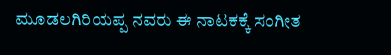ಮೂಡಲಗಿರಿಯಪ್ಪ ನವರು ಈ ನಾಟಕಕ್ಕೆ ಸಂಗೀತ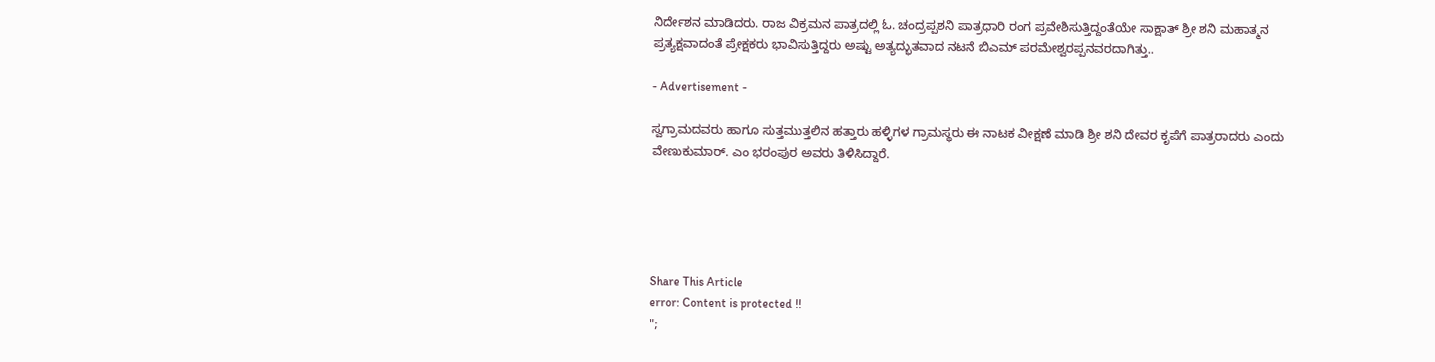ನಿರ್ದೇಶನ ಮಾಡಿದರು. ರಾಜ ವಿಕ್ರಮನ ಪಾತ್ರದಲ್ಲಿ ಓ. ಚಂದ್ರಪ್ಪಶನಿ ಪಾತ್ರಧಾರಿ ರಂಗ ಪ್ರವೇಶಿಸುತ್ತಿದ್ದಂತೆಯೇ ಸಾಕ್ಷಾತ್ ಶ್ರೀ ಶನಿ ಮಹಾತ್ಮನ ಪ್ರತ್ಯಕ್ಷವಾದಂತೆ ಪ್ರೇಕ್ಷಕರು ಭಾವಿಸುತ್ತಿದ್ದರು ಅಷ್ಟು ಅತ್ಯದ್ಭುತವಾದ ನಟನೆ ಬಿಎಮ್ ಪರಮೇಶ್ವರಪ್ಪನವರದಾಗಿತ್ತು..

- Advertisement -

ಸ್ವಗ್ರಾಮದವರು ಹಾಗೂ ಸುತ್ತಮುತ್ತಲಿನ ಹತ್ತಾರು ಹಳ್ಳಿಗಳ ಗ್ರಾಮಸ್ಥರು ಈ ನಾಟಕ ವೀಕ್ಷಣೆ ಮಾಡಿ ಶ್ರೀ ಶನಿ ದೇವರ ಕೃಪೆಗೆ ಪಾತ್ರರಾದರು ಎಂದು  ವೇಣುಕುಮಾರ್. ಎಂ ಭರಂಪುರ ಅವರು ತಿಳಿಸಿದ್ದಾರೆ.





Share This Article
error: Content is protected !!
";